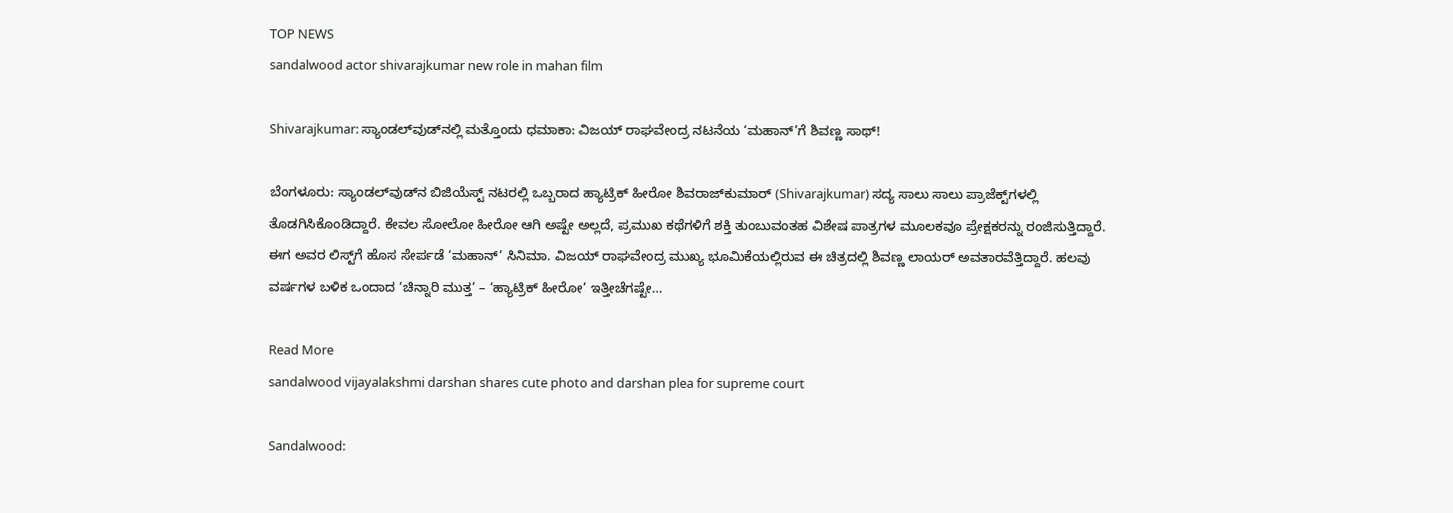TOP NEWS
sandalwood actor shivarajkumar new role in mahan film

Shivarajkumar: ಸ್ಯಾಂಡಲ್‌ವುಡ್‌ನಲ್ಲಿ ಮತ್ತೊಂದು ಧಮಾಕಾ: ವಿಜಯ್ ರಾಘವೇಂದ್ರ ನಟನೆಯ ‘ಮಹಾನ್‌’ಗೆ ಶಿವಣ್ಣ ಸಾಥ್!

ಬೆಂಗಳೂರು: ಸ್ಯಾಂಡಲ್‌ವುಡ್‌ನ ಬಿಜಿಯೆಸ್ಟ್ ನಟರಲ್ಲಿ ಒಬ್ಬರಾದ ಹ್ಯಾಟ್ರಿಕ್ ಹೀರೋ ಶಿವರಾಜ್‌ಕುಮಾರ್ (Shivarajkumar) ಸದ್ಯ ಸಾಲು ಸಾಲು ಪ್ರಾಜೆಕ್ಟ್‌ಗಳಲ್ಲಿ ತೊಡಗಿಸಿಕೊಂಡಿದ್ದಾರೆ. ಕೇವಲ ಸೋಲೋ ಹೀರೋ ಆಗಿ ಅಷ್ಟೇ ಅಲ್ಲದೆ, ಪ್ರಮುಖ ಕಥೆಗಳಿಗೆ ಶಕ್ತಿ ತುಂಬುವಂತಹ ವಿಶೇಷ ಪಾತ್ರಗಳ ಮೂಲಕವೂ ಪ್ರೇಕ್ಷಕರನ್ನು ರಂಜಿಸುತ್ತಿದ್ದಾರೆ. ಈಗ ಅವರ ಲಿಸ್ಟ್‌ಗೆ ಹೊಸ ಸೇರ್ಪಡೆ ‘ಮಹಾನ್’ ಸಿನಿಮಾ. ವಿಜಯ್ ರಾಘವೇಂದ್ರ ಮುಖ್ಯ ಭೂಮಿಕೆಯಲ್ಲಿರುವ ಈ ಚಿತ್ರದಲ್ಲಿ ಶಿವಣ್ಣ ಲಾಯರ್ ಅವತಾರವೆತ್ತಿದ್ದಾರೆ. ಹಲವು ವರ್ಷಗಳ ಬಳಿಕ ಒಂದಾದ ‘ಚಿನ್ನಾರಿ ಮುತ್ತ’ – ‘ಹ್ಯಾಟ್ರಿಕ್ ಹೀರೋ’ ಇತ್ತೀಚೆಗಷ್ಟೇ…

Read More
sandalwood vijayalakshmi darshan shares cute photo and darshan plea for supreme court

Sandalwood: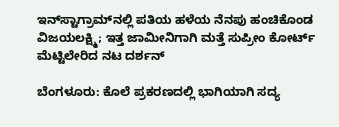ಇನ್‌ಸ್ಟಾಗ್ರಾಮ್‌ನಲ್ಲಿ ಪತಿಯ ಹಳೆಯ ನೆನಪು ಹಂಚಿಕೊಂಡ ವಿಜಯಲಕ್ಷ್ಮಿ; ಇತ್ತ ಜಾಮೀನಿಗಾಗಿ ಮತ್ತೆ ಸುಪ್ರೀಂ ಕೋರ್ಟ್ ಮೆಟ್ಟಿಲೇರಿದ ನಟ ದರ್ಶನ್

ಬೆಂಗಳೂರು: ಕೊಲೆ ಪ್ರಕರಣದಲ್ಲಿ ಭಾಗಿಯಾಗಿ ಸದ್ಯ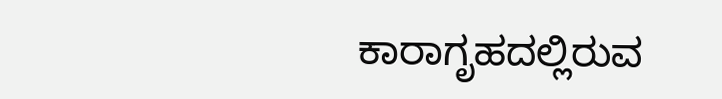ಕಾರಾಗೃಹದಲ್ಲಿರುವ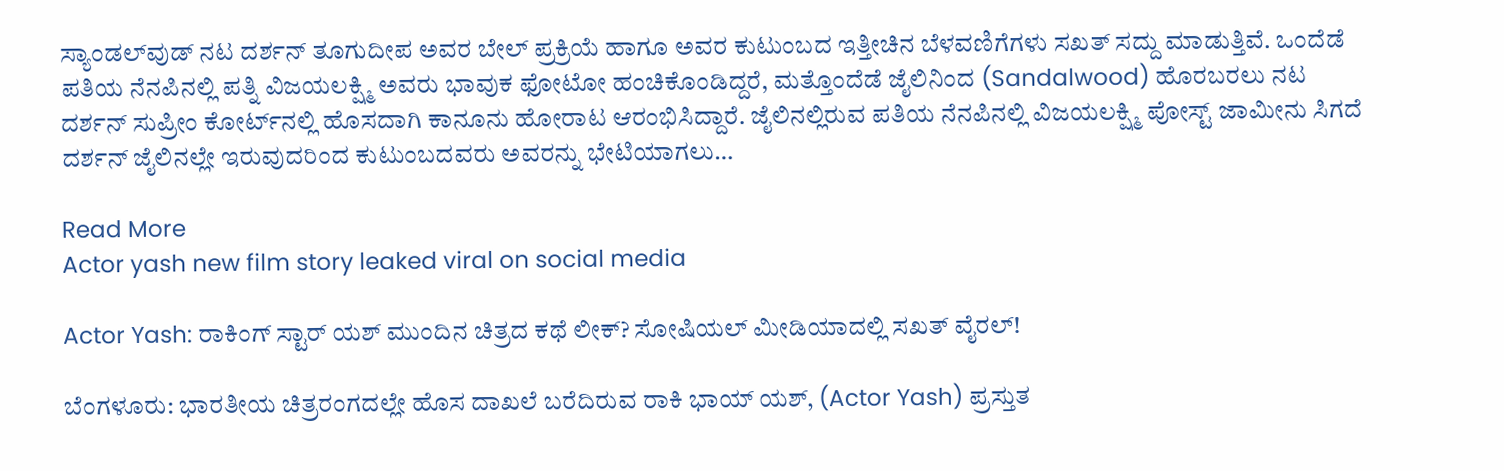ಸ್ಯಾಂಡಲ್‌ವುಡ್ ನಟ ದರ್ಶನ್ ತೂಗುದೀಪ ಅವರ ಬೇಲ್ ಪ್ರಕ್ರಿಯೆ ಹಾಗೂ ಅವರ ಕುಟುಂಬದ ಇತ್ತೀಚಿನ ಬೆಳವಣಿಗೆಗಳು ಸಖತ್ ಸದ್ದು ಮಾಡುತ್ತಿವೆ. ಒಂದೆಡೆ ಪತಿಯ ನೆನಪಿನಲ್ಲಿ ಪತ್ನಿ ವಿಜಯಲಕ್ಷ್ಮಿ ಅವರು ಭಾವುಕ ಫೋಟೋ ಹಂಚಿಕೊಂಡಿದ್ದರೆ, ಮತ್ತೊಂದೆಡೆ ಜೈಲಿನಿಂದ (Sandalwood) ಹೊರಬರಲು ನಟ ದರ್ಶನ್ ಸುಪ್ರೀಂ ಕೋರ್ಟ್‌ನಲ್ಲಿ ಹೊಸದಾಗಿ ಕಾನೂನು ಹೋರಾಟ ಆರಂಭಿಸಿದ್ದಾರೆ. ಜೈಲಿನಲ್ಲಿರುವ ಪತಿಯ ನೆನಪಿನಲ್ಲಿ ವಿಜಯಲಕ್ಷ್ಮಿ ಪೋಸ್ಟ್ ಜಾಮೀನು ಸಿಗದೆ ದರ್ಶನ್ ಜೈಲಿನಲ್ಲೇ ಇರುವುದರಿಂದ ಕುಟುಂಬದವರು ಅವರನ್ನು ಭೇಟಿಯಾಗಲು…

Read More
Actor yash new film story leaked viral on social media

Actor Yash: ರಾಕಿಂಗ್ ಸ್ಟಾರ್ ಯಶ್ ಮುಂದಿನ ಚಿತ್ರದ ಕಥೆ ಲೀಕ್? ಸೋಷಿಯಲ್ ಮೀಡಿಯಾದಲ್ಲಿ ಸಖತ್ ವೈರಲ್!

ಬೆಂಗಳೂರು: ಭಾರತೀಯ ಚಿತ್ರರಂಗದಲ್ಲೇ ಹೊಸ ದಾಖಲೆ ಬರೆದಿರುವ ರಾಕಿ ಭಾಯ್ ಯಶ್, (Actor Yash) ಪ್ರಸ್ತುತ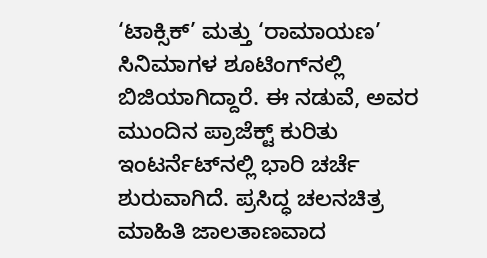‘ಟಾಕ್ಸಿಕ್’ ಮತ್ತು ‘ರಾಮಾಯಣ’ ಸಿನಿಮಾಗಳ ಶೂಟಿಂಗ್‌ನಲ್ಲಿ ಬಿಜಿಯಾಗಿದ್ದಾರೆ. ಈ ನಡುವೆ, ಅವರ ಮುಂದಿನ ಪ್ರಾಜೆಕ್ಟ್ ಕುರಿತು ಇಂಟರ್ನೆಟ್‌ನಲ್ಲಿ ಭಾರಿ ಚರ್ಚೆ ಶುರುವಾಗಿದೆ. ಪ್ರಸಿದ್ಧ ಚಲನಚಿತ್ರ ಮಾಹಿತಿ ಜಾಲತಾಣವಾದ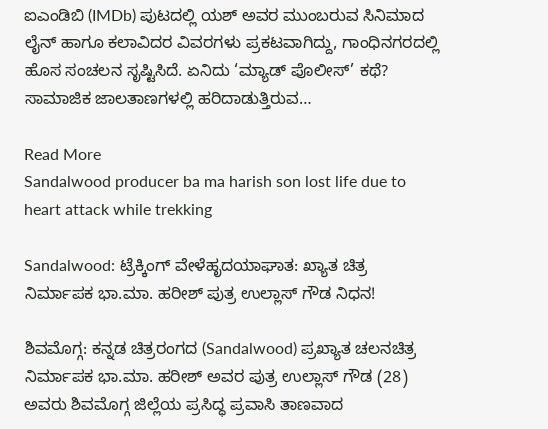ಐಎಂಡಿಬಿ (IMDb) ಪುಟದಲ್ಲಿ ಯಶ್ ಅವರ ಮುಂಬರುವ ಸಿನಿಮಾದ ಲೈನ್ ಹಾಗೂ ಕಲಾವಿದರ ವಿವರಗಳು ಪ್ರಕಟವಾಗಿದ್ದು, ಗಾಂಧಿನಗರದಲ್ಲಿ ಹೊಸ ಸಂಚಲನ ಸೃಷ್ಟಿಸಿದೆ. ಏನಿದು ‘ಮ್ಯಾಡ್ ಪೊಲೀಸ್’ ಕಥೆ? ಸಾಮಾಜಿಕ ಜಾಲತಾಣಗಳಲ್ಲಿ ಹರಿದಾಡುತ್ತಿರುವ…

Read More
Sandalwood producer ba ma harish son lost life due to heart attack while trekking

Sandalwood: ಟ್ರೆಕ್ಕಿಂಗ್ ವೇಳೆಹೃದಯಾಘಾತ: ಖ್ಯಾತ ಚಿತ್ರ ನಿರ್ಮಾಪಕ ಭಾ.ಮಾ. ಹರೀಶ್ ಪುತ್ರ ಉಲ್ಲಾಸ್ ಗೌಡ ನಿಧನ!

ಶಿವಮೊಗ್ಗ: ಕನ್ನಡ ಚಿತ್ರರಂಗದ (Sandalwood) ಪ್ರಖ್ಯಾತ ಚಲನಚಿತ್ರ ನಿರ್ಮಾಪಕ ಭಾ.ಮಾ. ಹರೀಶ್ ಅವರ ಪುತ್ರ ಉಲ್ಲಾಸ್ ಗೌಡ (28) ಅವರು ಶಿವಮೊಗ್ಗ ಜಿಲ್ಲೆಯ ಪ್ರಸಿದ್ಧ ಪ್ರವಾಸಿ ತಾಣವಾದ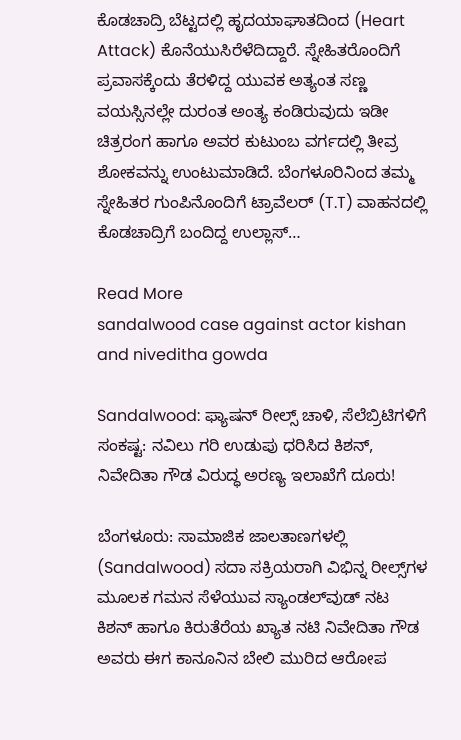ಕೊಡಚಾದ್ರಿ ಬೆಟ್ಟದಲ್ಲಿ ಹೃದಯಾಘಾತದಿಂದ (Heart Attack) ಕೊನೆಯುಸಿರೆಳೆದಿದ್ದಾರೆ. ಸ್ನೇಹಿತರೊಂದಿಗೆ ಪ್ರವಾಸಕ್ಕೆಂದು ತೆರಳಿದ್ದ ಯುವಕ ಅತ್ಯಂತ ಸಣ್ಣ ವಯಸ್ಸಿನಲ್ಲೇ ದುರಂತ ಅಂತ್ಯ ಕಂಡಿರುವುದು ಇಡೀ ಚಿತ್ರರಂಗ ಹಾಗೂ ಅವರ ಕುಟುಂಬ ವರ್ಗದಲ್ಲಿ ತೀವ್ರ ಶೋಕವನ್ನು ಉಂಟುಮಾಡಿದೆ. ಬೆಂಗಳೂರಿನಿಂದ ತಮ್ಮ ಸ್ನೇಹಿತರ ಗುಂಪಿನೊಂದಿಗೆ ಟ್ರಾವೆಲರ್ (T.T) ವಾಹನದಲ್ಲಿ ಕೊಡಚಾದ್ರಿಗೆ ಬಂದಿದ್ದ ಉಲ್ಲಾಸ್…

Read More
sandalwood case against actor kishan and niveditha gowda

Sandalwood: ಫ್ಯಾಷನ್ ರೀಲ್ಸ್ ಚಾಳಿ, ಸೆಲೆಬ್ರಿಟಿಗಳಿಗೆ ಸಂಕಷ್ಟ: ನವಿಲು ಗರಿ ಉಡುಪು ಧರಿಸಿದ ಕಿಶನ್, ನಿವೇದಿತಾ ಗೌಡ ವಿರುದ್ಧ ಅರಣ್ಯ ಇಲಾಖೆಗೆ ದೂರು!

ಬೆಂಗಳೂರು: ಸಾಮಾಜಿಕ ಜಾಲತಾಣಗಳಲ್ಲಿ (Sandalwood) ಸದಾ ಸಕ್ರಿಯರಾಗಿ ವಿಭಿನ್ನ ರೀಲ್ಸ್‌ಗಳ ಮೂಲಕ ಗಮನ ಸೆಳೆಯುವ ಸ್ಯಾಂಡಲ್‌ವುಡ್ ನಟ ಕಿಶನ್ ಹಾಗೂ ಕಿರುತೆರೆಯ ಖ್ಯಾತ ನಟಿ ನಿವೇದಿತಾ ಗೌಡ ಅವರು ಈಗ ಕಾನೂನಿನ ಬೇಲಿ ಮುರಿದ ಆರೋಪ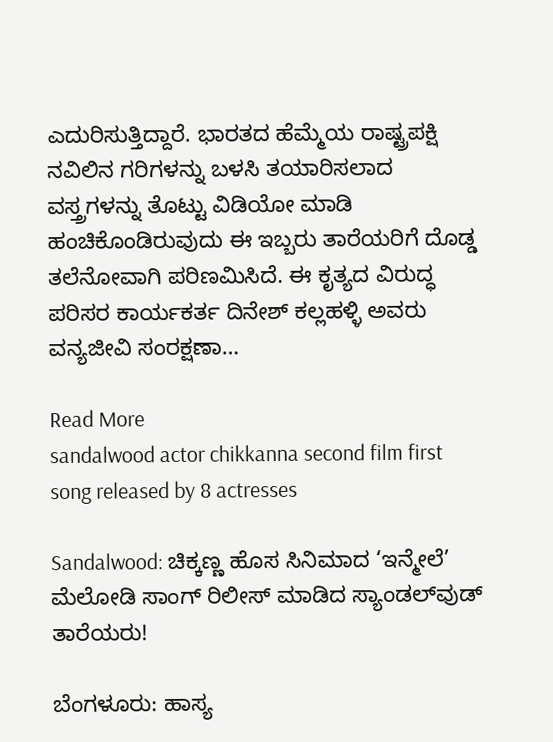ಎದುರಿಸುತ್ತಿದ್ದಾರೆ. ಭಾರತದ ಹೆಮ್ಮೆಯ ರಾಷ್ಟ್ರಪಕ್ಷಿ ನವಿಲಿನ ಗರಿಗಳನ್ನು ಬಳಸಿ ತಯಾರಿಸಲಾದ ವಸ್ತ್ರಗಳನ್ನು ತೊಟ್ಟು ವಿಡಿಯೋ ಮಾಡಿ ಹಂಚಿಕೊಂಡಿರುವುದು ಈ ಇಬ್ಬರು ತಾರೆಯರಿಗೆ ದೊಡ್ಡ ತಲೆನೋವಾಗಿ ಪರಿಣಮಿಸಿದೆ. ಈ ಕೃತ್ಯದ ವಿರುದ್ಧ ಪರಿಸರ ಕಾರ್ಯಕರ್ತ ದಿನೇಶ್ ಕಲ್ಲಹಳ್ಳಿ ಅವರು ವನ್ಯಜೀವಿ ಸಂರಕ್ಷಣಾ…

Read More
sandalwood actor chikkanna second film first song released by 8 actresses

Sandalwood: ಚಿಕ್ಕಣ್ಣ ಹೊಸ ಸಿನಿಮಾದ ‘ಇನ್ಮೇಲೆ’ ಮೆಲೋಡಿ ಸಾಂಗ್ ರಿಲೀಸ್ ಮಾಡಿದ ಸ್ಯಾಂಡಲ್‌ವುಡ್ ತಾರೆಯರು!

ಬೆಂಗಳೂರು: ಹಾಸ್ಯ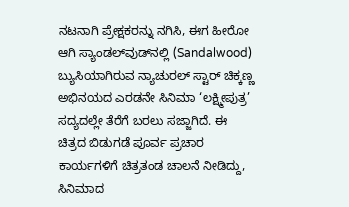ನಟನಾಗಿ ಪ್ರೇಕ್ಷಕರನ್ನು ನಗಿಸಿ, ಈಗ ಹೀರೋ ಆಗಿ ಸ್ಯಾಂಡಲ್‌ವುಡ್‌ನಲ್ಲಿ (Sandalwood) ಬ್ಯುಸಿಯಾಗಿರುವ ನ್ಯಾಚುರಲ್ ಸ್ಟಾರ್ ಚಿಕ್ಕಣ್ಣ ಅಭಿನಯದ ಎರಡನೇ ಸಿನಿಮಾ ‘ಲಕ್ಷ್ಮೀಪುತ್ರ’ ಸದ್ಯದಲ್ಲೇ ತೆರೆಗೆ ಬರಲು ಸಜ್ಜಾಗಿದೆ. ಈ ಚಿತ್ರದ ಬಿಡುಗಡೆ ಪೂರ್ವ ಪ್ರಚಾರ ಕಾರ್ಯಗಳಿಗೆ ಚಿತ್ರತಂಡ ಚಾಲನೆ ನೀಡಿದ್ದು, ಸಿನಿಮಾದ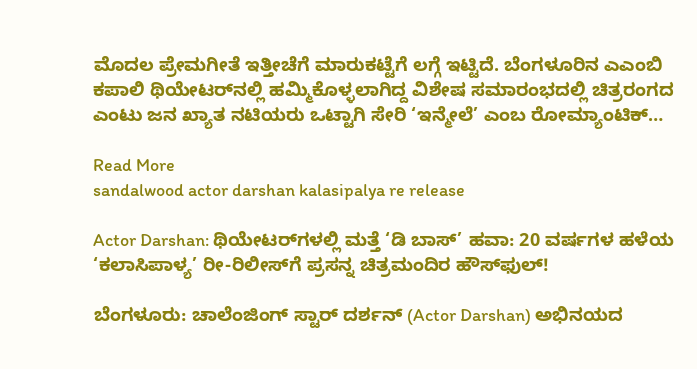ಮೊದಲ ಪ್ರೇಮಗೀತೆ ಇತ್ತೀಚೆಗೆ ಮಾರುಕಟ್ಟೆಗೆ ಲಗ್ಗೆ ಇಟ್ಟಿದೆ. ಬೆಂಗಳೂರಿನ ಎಎಂಬಿ ಕಪಾಲಿ ಥಿಯೇಟರ್‌ನಲ್ಲಿ ಹಮ್ಮಿಕೊಳ್ಳಲಾಗಿದ್ದ ವಿಶೇಷ ಸಮಾರಂಭದಲ್ಲಿ ಚಿತ್ರರಂಗದ ಎಂಟು ಜನ ಖ್ಯಾತ ನಟಿಯರು ಒಟ್ಟಾಗಿ ಸೇರಿ ‘ಇನ್ಮೇಲೆ’ ಎಂಬ ರೋಮ್ಯಾಂಟಿಕ್…

Read More
sandalwood actor darshan kalasipalya re release

Actor Darshan: ಥಿಯೇಟರ್‌ಗಳಲ್ಲಿ ಮತ್ತೆ ‘ಡಿ ಬಾಸ್’ ಹವಾ: 20 ವರ್ಷಗಳ ಹಳೆಯ ‘ಕಲಾಸಿಪಾಳ್ಯ’ ರೀ-ರಿಲೀಸ್‌ಗೆ ಪ್ರಸನ್ನ ಚಿತ್ರಮಂದಿರ ಹೌಸ್‌ಫುಲ್!

ಬೆಂಗಳೂರು: ಚಾಲೆಂಜಿಂಗ್ ಸ್ಟಾರ್ ದರ್ಶನ್ (Actor Darshan) ಅಭಿನಯದ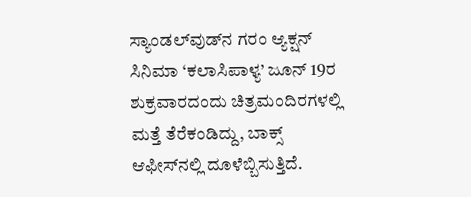ಸ್ಯಾಂಡಲ್‌ವುಡ್‌ನ ಗರಂ ಆ್ಯಕ್ಷನ್ ಸಿನಿಮಾ ‘ಕಲಾಸಿಪಾಳ್ಯ’ ಜೂನ್ 19ರ ಶುಕ್ರವಾರದಂದು ಚಿತ್ರಮಂದಿರಗಳಲ್ಲಿ ಮತ್ತೆ ತೆರೆಕಂಡಿದ್ದು, ಬಾಕ್ಸ್ ಆಫೀಸ್‌ನಲ್ಲಿ ದೂಳೆಬ್ಬಿಸುತ್ತಿದೆ.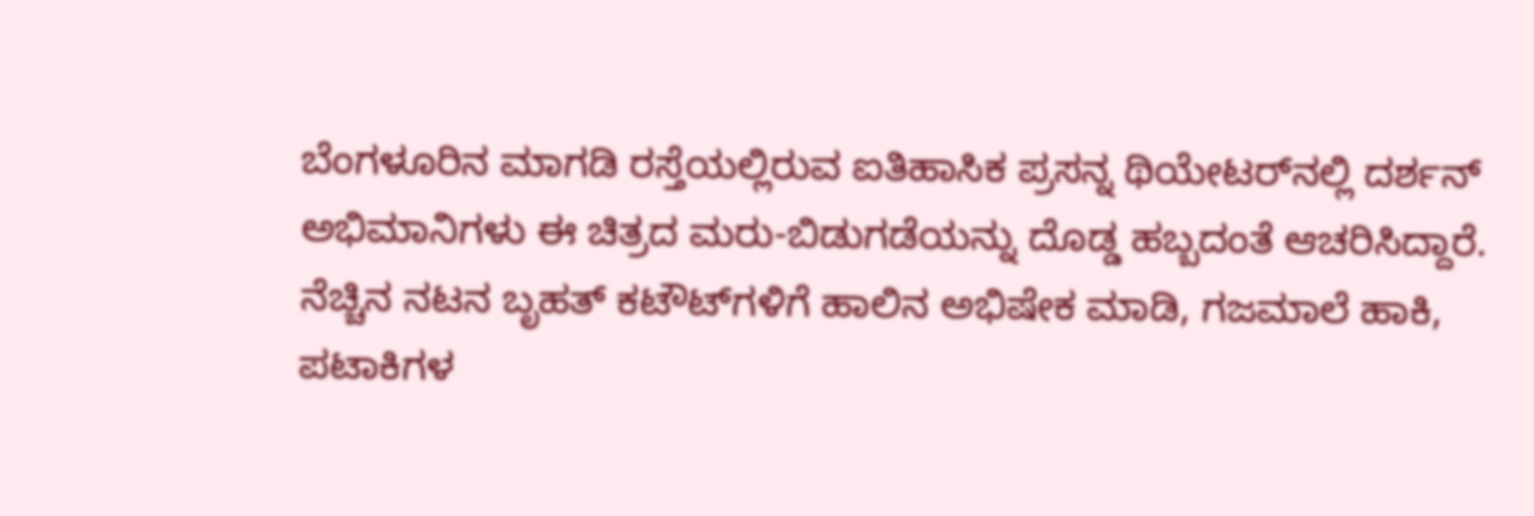ಬೆಂಗಳೂರಿನ ಮಾಗಡಿ ರಸ್ತೆಯಲ್ಲಿರುವ ಐತಿಹಾಸಿಕ ಪ್ರಸನ್ನ ಥಿಯೇಟರ್‌ನಲ್ಲಿ ದರ್ಶನ್ ಅಭಿಮಾನಿಗಳು ಈ ಚಿತ್ರದ ಮರು-ಬಿಡುಗಡೆಯನ್ನು ದೊಡ್ಡ ಹಬ್ಬದಂತೆ ಆಚರಿಸಿದ್ದಾರೆ. ನೆಚ್ಚಿನ ನಟನ ಬೃಹತ್ ಕಟೌಟ್‌ಗಳಿಗೆ ಹಾಲಿನ ಅಭಿಷೇಕ ಮಾಡಿ, ಗಜಮಾಲೆ ಹಾಕಿ, ಪಟಾಕಿಗಳ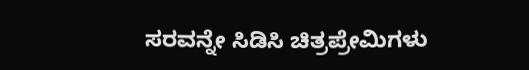ಸರವನ್ನೇ ಸಿಡಿಸಿ ಚಿತ್ರಪ್ರೇಮಿಗಳು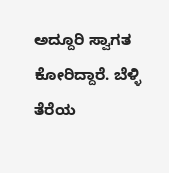ಅದ್ದೂರಿ ಸ್ವಾಗತ ಕೋರಿದ್ದಾರೆ. ಬೆಳ್ಳಿ ತೆರೆಯ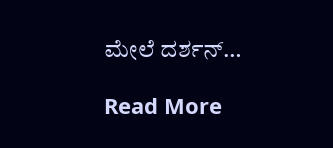ಮೇಲೆ ದರ್ಶನ್…

Read More